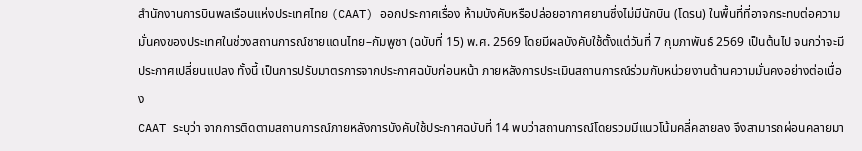สำนักงานการบินพลเรือนแห่งประเทศไทย (CAAT) ออกประกาศเรื่อง ห้ามบังคับหรือปล่อยอากาศยานซึ่งไม่มีนักบิน (โดรน) ในพื้นที่ที่อาจกระทบต่อความมั่นคงของประเทศในช่วงสถานการณ์ชายแดนไทย–กัมพูชา (ฉบับที่ 15) พ.ศ. 2569 โดยมีผลบังคับใช้ตั้งแต่วันที่ 7 กุมภาพันธ์ 2569 เป็นต้นไป จนกว่าจะมีประกาศเปลี่ยนแปลง ทั้งนี้ เป็นการปรับมาตรการจากประกาศฉบับก่อนหน้า ภายหลังการประเมินสถานการณ์ร่วมกับหน่วยงานด้านความมั่นคงอย่างต่อเนื่อง
CAAT ระบุว่า จากการติดตามสถานการณ์ภายหลังการบังคับใช้ประกาศฉบับที่ 14 พบว่าสถานการณ์โดยรวมมีแนวโน้มคลี่คลายลง จึงสามารถผ่อนคลายมา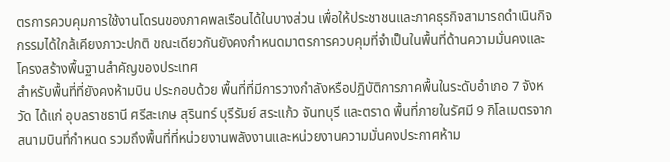ตรการควบคุมการใช้งานโดรนของภาคพลเรือนได้ในบางส่วน เพื่อให้ประชาชนและภาคธุรกิจสามารถดำเนินกิจกรรมได้ใกล้เคียงภาวะปกติ ขณะเดียวกันยังคงกำหนดมาตรการควบคุมที่จำเป็นในพื้นที่ด้านความมั่นคงและโครงสร้างพื้นฐานสำคัญของประเทศ
สำหรับพื้นที่ที่ยังคงห้ามบิน ประกอบด้วย พื้นที่ที่มีการวางกำลังหรือปฏิบัติการภาคพื้นในระดับอำเภอ 7 จังหวัด ได้แก่ อุบลราชธานี ศรีสะเกษ สุรินทร์ บุรีรัมย์ สระแก้ว จันทบุรี และตราด พื้นที่ภายในรัศมี 9 กิโลเมตรจากสนามบินที่กำหนด รวมถึงพื้นที่ที่หน่วยงานพลังงานและหน่วยงานความมั่นคงประกาศห้าม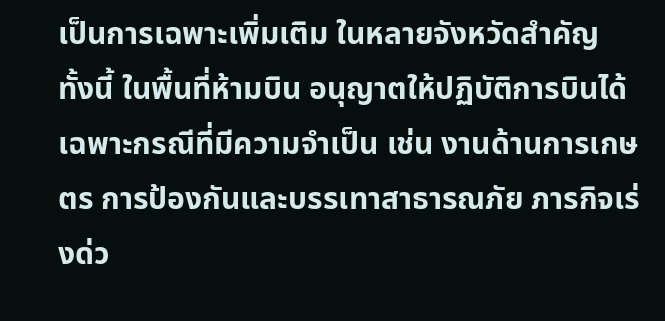เป็นการเฉพาะเพิ่มเติม ในหลายจังหวัดสำคัญ
ทั้งนี้ ในพื้นที่ห้ามบิน อนุญาตให้ปฏิบัติการบินได้เฉพาะกรณีที่มีความจำเป็น เช่น งานด้านการเกษตร การป้องกันและบรรเทาสาธารณภัย ภารกิจเร่งด่ว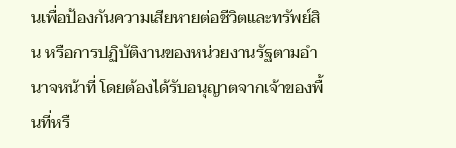นเพื่อป้องกันความเสียหายต่อชีวิตและทรัพย์สิน หรือการปฏิบัติงานของหน่วยงานรัฐตามอำนาจหน้าที่ โดยต้องได้รับอนุญาตจากเจ้าของพื้นที่หรื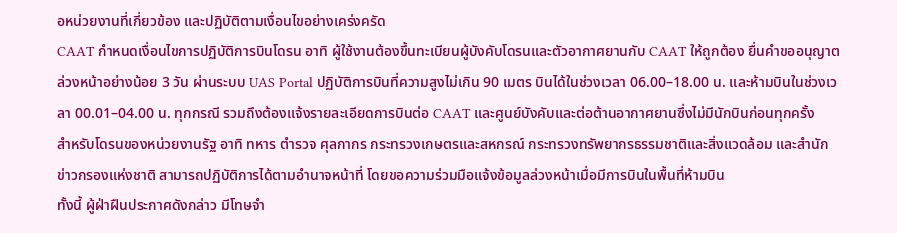อหน่วยงานที่เกี่ยวข้อง และปฏิบัติตามเงื่อนไขอย่างเคร่งครัด
CAAT กำหนดเงื่อนไขการปฏิบัติการบินโดรน อาทิ ผู้ใช้งานต้องขึ้นทะเบียนผู้บังคับโดรนและตัวอากาศยานกับ CAAT ให้ถูกต้อง ยื่นคำขออนุญาตล่วงหน้าอย่างน้อย 3 วัน ผ่านระบบ UAS Portal ปฏิบัติการบินที่ความสูงไม่เกิน 90 เมตร บินได้ในช่วงเวลา 06.00–18.00 น. และห้ามบินในช่วงเวลา 00.01–04.00 น. ทุกกรณี รวมถึงต้องแจ้งรายละเอียดการบินต่อ CAAT และศูนย์บังคับและต่อต้านอากาศยานซึ่งไม่มีนักบินก่อนทุกครั้ง
สำหรับโดรนของหน่วยงานรัฐ อาทิ ทหาร ตำรวจ ศุลกากร กระทรวงเกษตรและสหกรณ์ กระทรวงทรัพยากรธรรมชาติและสิ่งแวดล้อม และสำนักข่าวกรองแห่งชาติ สามารถปฏิบัติการได้ตามอำนาจหน้าที่ โดยขอความร่วมมือแจ้งข้อมูลล่วงหน้าเมื่อมีการบินในพื้นที่ห้ามบิน
ทั้งนี้ ผู้ฝ่าฝืนประกาศดังกล่าว มีโทษจำ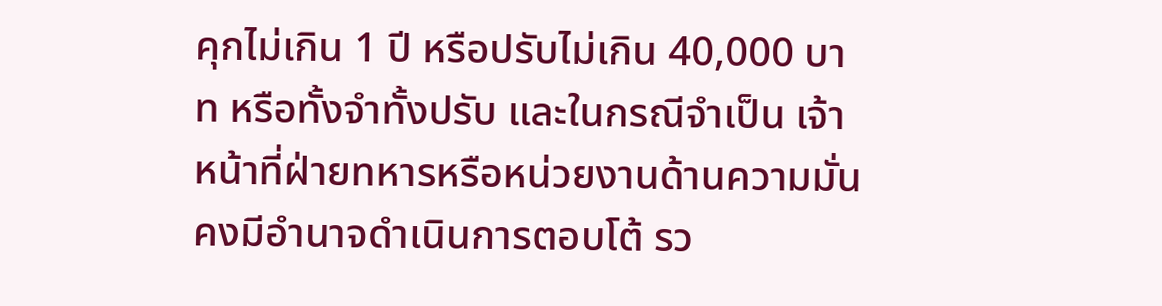คุกไม่เกิน 1 ปี หรือปรับไม่เกิน 40,000 บาท หรือทั้งจำทั้งปรับ และในกรณีจำเป็น เจ้าหน้าที่ฝ่ายทหารหรือหน่วยงานด้านความมั่นคงมีอำนาจดำเนินการตอบโต้ รว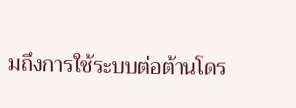มถึงการใช้ระบบต่อต้านโดร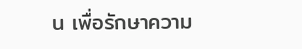น เพื่อรักษาความ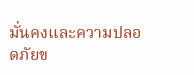มั่นคงและความปลอดภัยข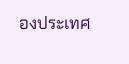องประเทศ